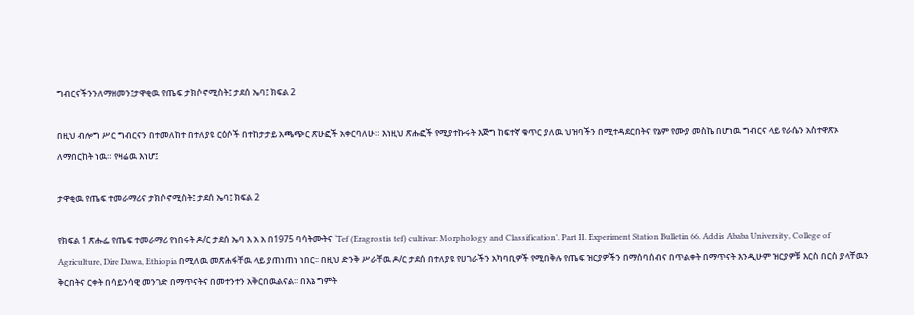ግብርናችንንለማዘመን፤ታዋቂዉ የጤፍ ታክሶኖሚስት፤ ታደሰ ኤባ፤ ክፍል 2

በዚህ ብሎግ ሥር ግብርናን በተመለከተ በተለያዩ ርዕሶች በተከታታይ አጫጭር ጽሁፎች አቀርባለሁ። እነዚህ ጽሑፎች የሚያተኩሩት እጅግ ከፍተኛ ቁጥር ያለዉ ህዝባችን በሚተዳደርበትና የኔም የሙያ መስኬ በሆነዉ ግብርና ላይ የራሴን አስተዋጽኦ ለማበርከት ነዉ። የዛሬዉ እነሆ፤

ታዋቂዉ የጤፍ ተመራማሪና ታክሶኖሚስት፤ ታደሰ ኤባ፤ ክፍል 2

የክፍል 1 ጽሑፌ የጤፍ ተመራማሪ የነበሩት ዶ/ር ታደሰ ኤባ እ አ አ በ1975 ባሳትሙትና ‘Tef (Eragrostis tef) cultivar: Morphology and Classification’. Part II. Experiment Station Bulletin 66. Addis Ababa University, College of Agriculture, Dire Dawa, Ethiopia በሚለዉ መጽሐፋቸዉ ላይ ያጠነጠነ ነበር፡፡ በዚህ ድንቅ ሥራቸዉ ዶ/ር ታደሰ በተለያዩ የሀገራችን አካባቢዎች የሚበቅሉ የጤፍ ዝርያዎችን በማሰባሰብና በጥልቀት በማጥናት እንዲሁም ዝርያዎቹ እርስ በርስ ያላቸዉን ቅርበትና ርቀት በሳይንሳዊ መንገድ በማጥናትና በመተንተን አቅርበዉልናል፡፡ በእኔ ግምት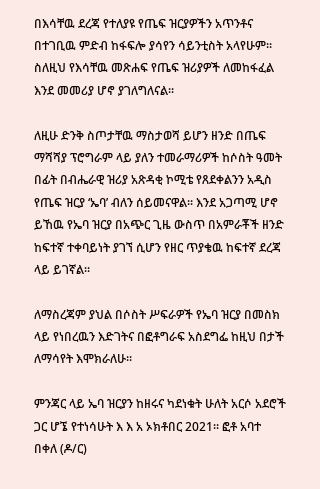በእሳቸዉ ደረጃ የተለያዩ የጤፍ ዝርያዎችን አጥንቶና በተገቢዉ ምድብ ከፋፍሎ ያሳየን ሳይንቲስት አላየሁም፡፡ ስለዚህ የእሳቸዉ መጽሐፍ የጤፍ ዝሪያዎች ለመከፋፈል እንደ መመሪያ ሆኖ ያገለግለናል፡፡

ለዚሁ ድንቅ ስጦታቸዉ ማስታወሻ ይሆን ዘንድ በጤፍ ማሻሻያ ፕሮግራም ላይ ያለን ተመራማሪዎች ከሶስት ዓመት በፊት በብሔራዊ ዝሪያ አጽዳቂ ኮሚቴ የጸደቀልንን አዲስ የጤፍ ዝርያ ‘ኤባ’ ብለን ሰይመናዋል፡፡ እንደ አጋጣሚ ሆኖ ይኸዉ የኤባ ዝርያ በአጭር ጊዜ ውስጥ በአምራቾች ዘንድ ከፍተኛ ተቀባይነት ያገኘ ሲሆን የዘር ጥያቄዉ ከፍተኛ ደረጃ ላይ ይገኛል፡፡

ለማስረጃም ያህል በሶስት ሥፍራዎች የኤባ ዝርያ በመስክ ላይ የነበረዉን እድገትና በፎቶግራፍ አስደግፌ ከዚህ በታች ለማሳየት እሞክራለሁ፡፡

ምንጃር ላይ ኤባ ዝርያን ከዘሩና ካደነቁት ሁለት አርሶ አደሮች ጋር ሆኜ የተነሳሁት እ እ አ ኦክቶበር 2021፡፡ ፎቶ አባተ በቀለ (ዶ/ር)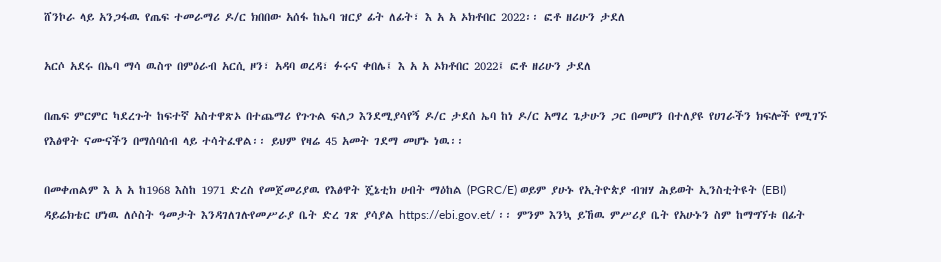ሸንኮራ ላይ አንጋፋዉ የጤፍ ተመራማሪ ዶ/ር ክበበው አሰፋ ከኤባ ዝርያ ፊት ለፊት፣ እ አ አ ኦክቶበር 2022፡፡ ፎቶ ዘሪሁን ታደለ

አርሶ አደሩ በኤባ ማሳ ዉስጥ በምዕራብ አርሲ ዞን፣ አዳባ ወረዳ፣ ፉሩና ቀበሌ፤ እ አ አ ኦክቶበር 2022፤ ፎቶ ዘሪሁን ታደለ

በጤፍ ምርምር ካደረጉት ከፍተኛ አስተዋጽኦ በተጨማሪ የጉጉል ፍለጋ እንደሚያሳየኝ ዶ/ር ታደሰ ኤባ ከነ ዶ/ር አማረ ጌታሁን ጋር በመሆን በተለያዩ የሀገራችን ክፍሎች የሚገኙ የእፅዋት ናሙናችን በማሰባሰብ ላይ ተሳትፈዋል፡፡ ይህም የዛሬ 45 አመት ገደማ መሆኑ ነዉ፡፡

በመቀጠልም እ አ አ ከ1968 እስከ 1971 ድረስ የመጀመሪያዉ የእፅዋት ጄኔቲክ ሀብት ማዕከል (PGRC/E) ወይም ያሁኑ የኢትዮጵያ ብዝሃ ሕይወት ኢንስቲትዩት (EBI) ዳይሬክቴር ሆነዉ ለሶስት ዓመታት እንዳገለገሉየመሥራያ ቤት ድረ ገጽ ያሳያል https://ebi.gov.et/ ፡፡ ምንም እንኳ ይኸዉ ምሥሪያ ቤት የአሁኑን ስም ከማግኘቱ በፊት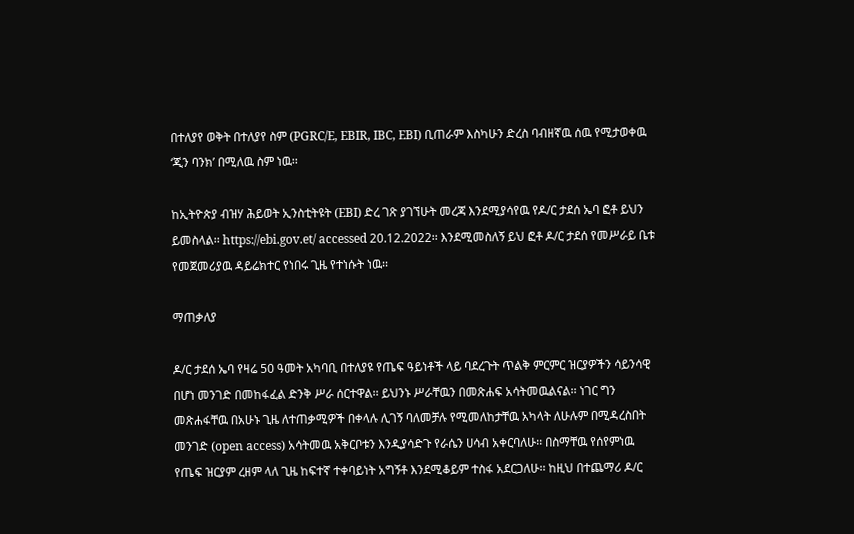በተለያየ ወቅት በተለያየ ስም (PGRC/E, EBIR, IBC, EBI) ቢጠራም እስካሁን ድረስ ባብዘኛዉ ሰዉ የሚታወቀዉ ‘ጂን ባንክ’ በሚለዉ ስም ነዉ፡፡

ከኢትዮጵያ ብዝሃ ሕይወት ኢንስቲትዩት (EBI) ድረ ገጽ ያገኘሁት መረጃ እንደሚያሳየዉ የዶ/ር ታደሰ ኤባ ፎቶ ይህን ይመስላል፡፡ https://ebi.gov.et/ accessed 20.12.2022፡፡ እንደሚመስለኝ ይህ ፎቶ ዶ/ር ታደሰ የመሥራይ ቤቱ የመጀመሪያዉ ዳይሬክተር የነበሩ ጊዜ የተነሱት ነዉ፡፡

ማጠቃለያ

ዶ/ር ታደሰ ኤባ የዛሬ 50 ዓመት አካባቢ በተለያዩ የጤፍ ዓይነቶች ላይ ባደረጉት ጥልቅ ምርምር ዝርያዎችን ሳይንሳዊ በሆነ መንገድ በመከፋፈል ድንቅ ሥራ ሰርተዋል፡፡ ይህንኑ ሥራቸዉን በመጽሐፍ አሳትመዉልናል፡፡ ነገር ግን መጽሐፋቸዉ በአሁኑ ጊዜ ለተጠቃሚዎች በቀላሉ ሊገኝ ባለመቻሉ የሚመለከታቸዉ አካላት ለሁሉም በሚዳረስበት መንገድ (open access) አሳትመዉ አቅርቦቱን እንዲያሳድጉ የራሴን ሀሳብ አቀርባለሁ፡፡ በስማቸዉ የሰየምነዉ የጤፍ ዝርያም ረዘም ላለ ጊዜ ከፍተኛ ተቀባይነት አግኝቶ እንደሚቆይም ተስፋ አደርጋለሁ፡፡ ከዚህ በተጨማሪ ዶ/ር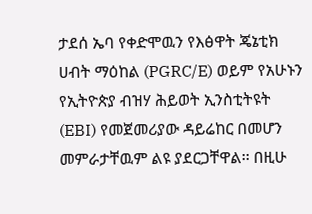ታደሰ ኤባ የቀድሞዉን የእፅዋት ጄኔቲክ ሀብት ማዕከል (PGRC/E) ወይም የአሁኑን የኢትዮጵያ ብዝሃ ሕይወት ኢንስቲትዩት (EBI) የመጀመሪያው ዳይሬከር በመሆን መምራታቸዉም ልዩ ያደርጋቸዋል፡፡ በዚሁ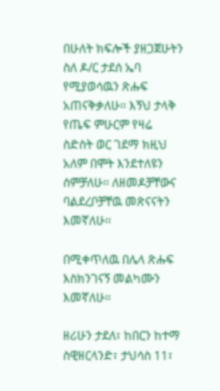በሁለት ክፍሎች ያዘጋጀሁትን ስለ ዶ/ር ታደሰ ኤባ የሚያወሳዉን ጽሑፍ አጠናቅቃለሁ፡፡ እኝህ ታላቅ የጤፍ ምሁርም የዛሬ ስድስት ወር ገደማ ክዚህ አለም በሞት እንደተለዩን ሰምቻለሁ፡፡ ለዘመዶቻቸውና ባልደረቦቻቸዉ መጽናናትን እመኛለሁ፡፡

በሚቀጥለዉ በሌላ ጽሑፍ እስክንገናኝ መልካሙን እመኛለሁ።

ዘሪሁን ታደለ፣ ከበርን ከተማ ስዊዘርላንድ፣ ታህሳስ 11፣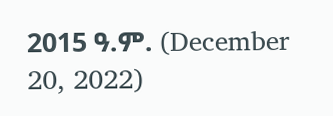2015 ዓ.ም. (December 20, 2022)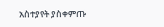አስተያየት ያስቀምጡ